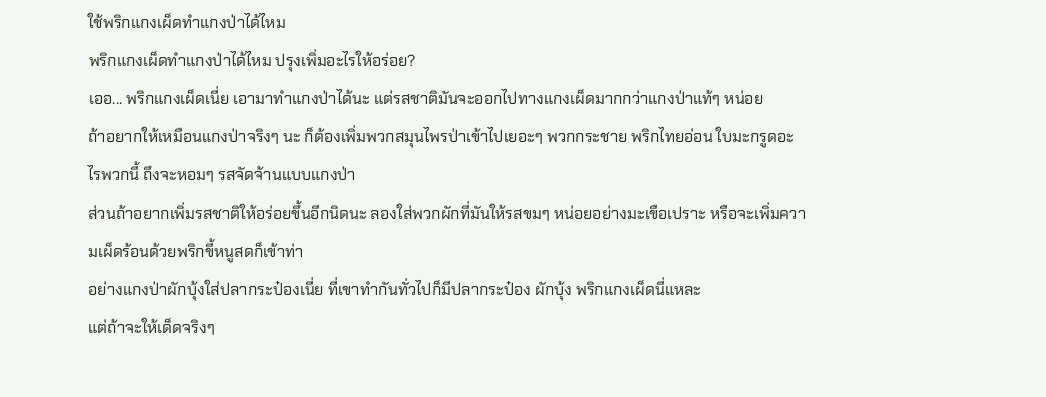ใช้พริกแกงเผ็ดทำแกงป่าได้ไหม
พริกแกงเผ็ดทำแกงป่าได้ไหม ปรุงเพิ่มอะไรให้อร่อย?
เออ... พริกแกงเผ็ดเนี่ย เอามาทำแกงป่าได้นะ แต่รสชาติมันจะออกไปทางแกงเผ็ดมากกว่าแกงป่าแท้ๆ หน่อย
ถ้าอยากให้เหมือนแกงป่าจริงๆ นะ ก็ต้องเพิ่มพวกสมุนไพรป่าเข้าไปเยอะๆ พวกกระชาย พริกไทยอ่อน ใบมะกรูดอะไรพวกนี้ ถึงจะหอมๆ รสจัดจ้านแบบแกงป่า
ส่วนถ้าอยากเพิ่มรสชาติให้อร่อยขึ้นอีกนิดนะ ลองใส่พวกผักที่มันให้รสขมๆ หน่อยอย่างมะเขือเปราะ หรือจะเพิ่มความเผ็ดร้อนด้วยพริกขี้หนูสดก็เข้าท่า
อย่างแกงป่าผักบุ้งใส่ปลากระป๋องเนี่ย ที่เขาทำกันทั่วไปก็มีปลากระป๋อง ผักบุ้ง พริกแกงเผ็ดนี่แหละ
แต่ถ้าจะให้เด็ดจริงๆ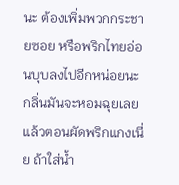นะ ต้องเพิ่มพวกกระชายซอย หรือพริกไทยอ่อนบุบลงไปอีกหน่อยนะ กลิ่นมันจะหอมฉุยเลย
แล้วตอนผัดพริกแกงเนี่ย ถ้าใส่น้ำ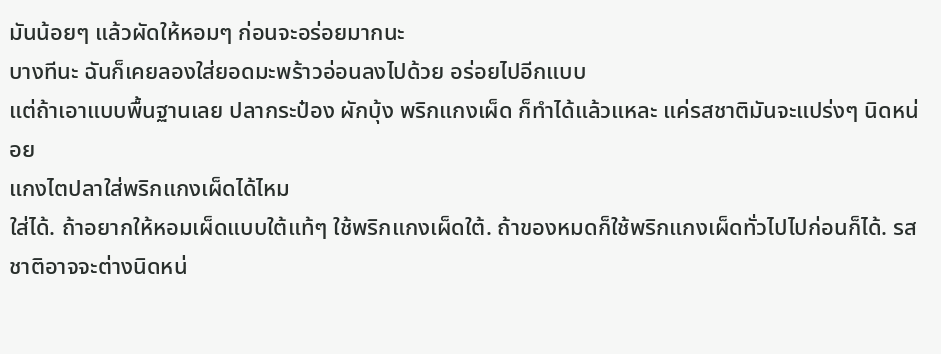มันน้อยๆ แล้วผัดให้หอมๆ ก่อนจะอร่อยมากนะ
บางทีนะ ฉันก็เคยลองใส่ยอดมะพร้าวอ่อนลงไปด้วย อร่อยไปอีกแบบ
แต่ถ้าเอาแบบพื้นฐานเลย ปลากระป๋อง ผักบุ้ง พริกแกงเผ็ด ก็ทำได้แล้วแหละ แค่รสชาติมันจะแปร่งๆ นิดหน่อย
แกงไตปลาใส่พริกแกงเผ็ดได้ไหม
ใส่ได้. ถ้าอยากให้หอมเผ็ดแบบใต้แท้ๆ ใช้พริกแกงเผ็ดใต้. ถ้าของหมดก็ใช้พริกแกงเผ็ดทั่วไปไปก่อนก็ได้. รสชาติอาจจะต่างนิดหน่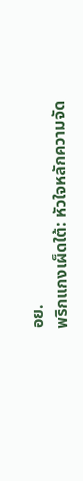อย.
พริกแกงเผ็ดใต้: หัวใจหลักความจัด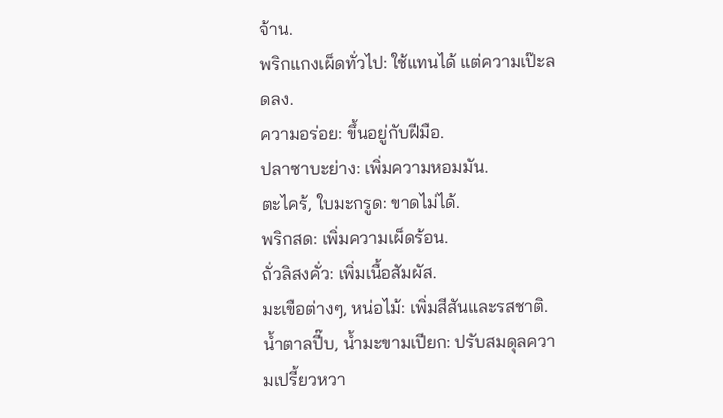จ้าน.
พริกแกงเผ็ดทั่วไป: ใช้แทนได้ แต่ความเป๊ะลดลง.
ความอร่อย: ขึ้นอยู่กับฝีมือ.
ปลาซาบะย่าง: เพิ่มความหอมมัน.
ตะไคร้, ใบมะกรูด: ขาดไม่ได้.
พริกสด: เพิ่มความเผ็ดร้อน.
ถั่วลิสงคั่ว: เพิ่มเนื้อสัมผัส.
มะเขือต่างๆ, หน่อไม้: เพิ่มสีสันและรสชาติ.
น้ำตาลปี๊บ, น้ำมะขามเปียก: ปรับสมดุลความเปรี้ยวหวา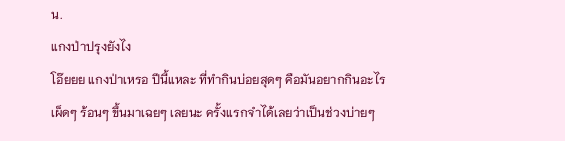น.
แกงป่าปรุงยังไง
โอ๊ยยย แกงป่าเหรอ ปีนี้แหละ ที่ทำกินบ่อยสุดๆ คือมันอยากกินอะไรเผ็ดๆ ร้อนๆ ขึ้นมาเฉยๆ เลยนะ ครั้งแรกจำได้เลยว่าเป็นช่วงบ่ายๆ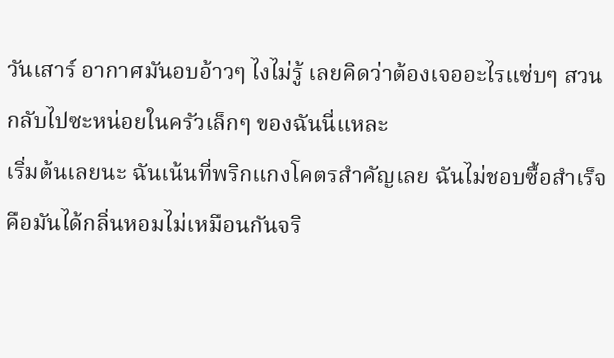วันเสาร์ อากาศมันอบอ้าวๆ ไงไม่รู้ เลยคิดว่าต้องเจออะไรแซ่บๆ สวนกลับไปซะหน่อยในครัวเล็กๆ ของฉันนี่แหละ
เริ่มต้นเลยนะ ฉันเน้นที่พริกแกงโคตรสำคัญเลย ฉันไม่ชอบซื้อสำเร็จ คือมันได้กลิ่นหอมไม่เหมือนกันจริ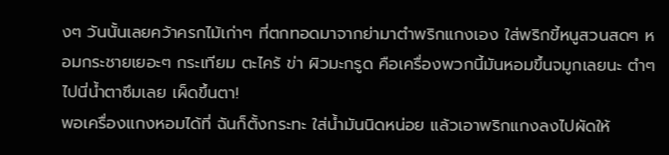งๆ วันนั้นเลยคว้าครกไม้เก่าๆ ที่ตกทอดมาจากย่ามาตำพริกแกงเอง ใส่พริกขี้หนูสวนสดๆ หอมกระชายเยอะๆ กระเทียม ตะไคร้ ข่า ผิวมะกรูด คือเครื่องพวกนี้มันหอมขึ้นจมูกเลยนะ ตำๆ ไปนี่น้ำตาซึมเลย เผ็ดขึ้นตา!
พอเครื่องแกงหอมได้ที่ ฉันก็ตั้งกระทะ ใส่น้ำมันนิดหน่อย แล้วเอาพริกแกงลงไปผัดให้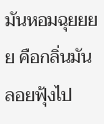มันหอมฉุยยยย คือกลิ่นมันลอยฟุ้งไป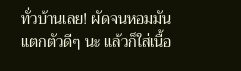ทั่วบ้านเลย! ผัดจนหอมมันแตกตัวดีๆ นะ แล้วก็ใส่เนื้อ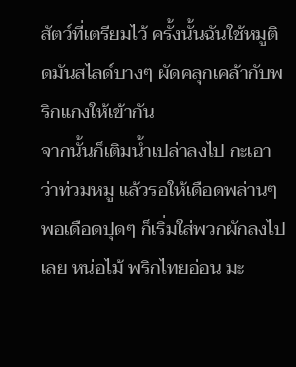สัตว์ที่เตรียมไว้ ครั้งนั้นฉันใช้หมูติดมันสไลด์บางๆ ผัดคลุกเคล้ากับพริกแกงให้เข้ากัน
จากนั้นก็เติมน้ำเปล่าลงไป กะเอาว่าท่วมหมู แล้วรอให้เดือดพล่านๆ พอเดือดปุดๆ ก็เริ่มใส่พวกผักลงไปเลย หน่อไม้ พริกไทยอ่อน มะ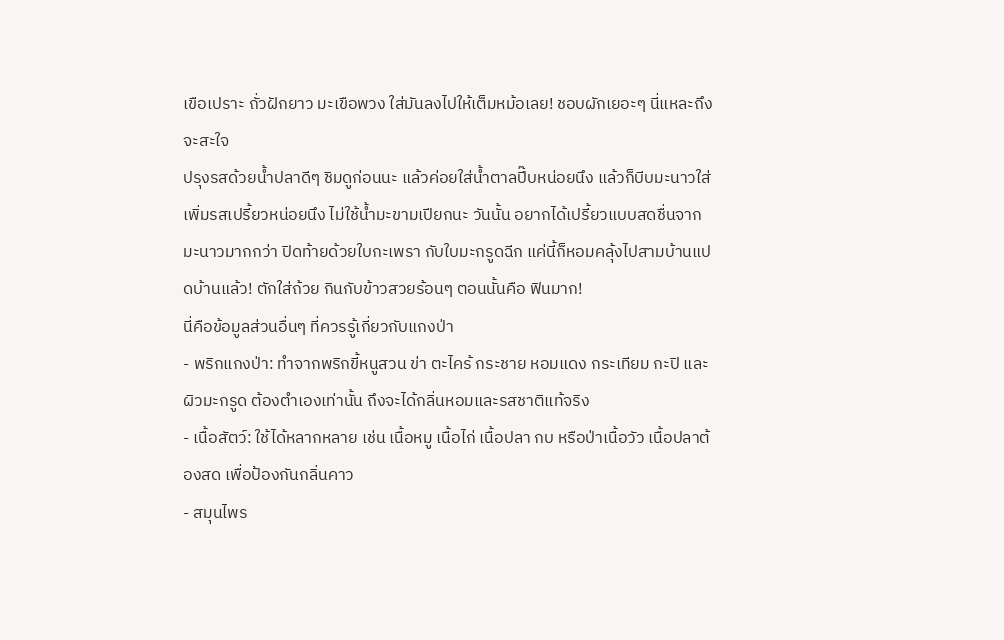เขือเปราะ ถั่วฝักยาว มะเขือพวง ใส่มันลงไปให้เต็มหม้อเลย! ชอบผักเยอะๆ นี่แหละถึงจะสะใจ
ปรุงรสด้วยน้ำปลาดีๆ ชิมดูก่อนนะ แล้วค่อยใส่น้ำตาลปี๊บหน่อยนึง แล้วก็บีบมะนาวใส่เพิ่มรสเปรี้ยวหน่อยนึง ไม่ใช้น้ำมะขามเปียกนะ วันนั้น อยากได้เปรี้ยวแบบสดชื่นจากมะนาวมากกว่า ปิดท้ายด้วยใบกะเพรา กับใบมะกรูดฉีก แค่นี้ก็หอมคลุ้งไปสามบ้านแปดบ้านแล้ว! ตักใส่ถ้วย กินกับข้าวสวยร้อนๆ ตอนนั้นคือ ฟินมาก!
นี่คือข้อมูลส่วนอื่นๆ ที่ควรรู้เกี่ยวกับแกงป่า
- พริกแกงป่า: ทำจากพริกขี้หนูสวน ข่า ตะไคร้ กระชาย หอมแดง กระเทียม กะปิ และผิวมะกรูด ต้องตำเองเท่านั้น ถึงจะได้กลิ่นหอมและรสชาติแท้จริง
- เนื้อสัตว์: ใช้ได้หลากหลาย เช่น เนื้อหมู เนื้อไก่ เนื้อปลา กบ หรือป่าเนื้อวัว เนื้อปลาต้องสด เพื่อป้องกันกลิ่นคาว
- สมุนไพร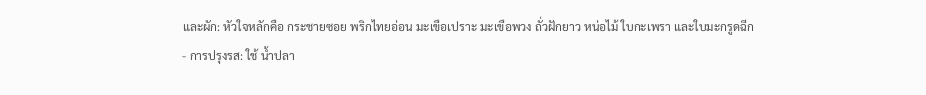และผัก: หัวใจหลักคือ กระชายซอย พริกไทยอ่อน มะเขือเปราะ มะเขือพวง ถั่วฝักยาว หน่อไม้ ใบกะเพรา และใบมะกรูดฉีก
- การปรุงรส: ใช้ น้ำปลา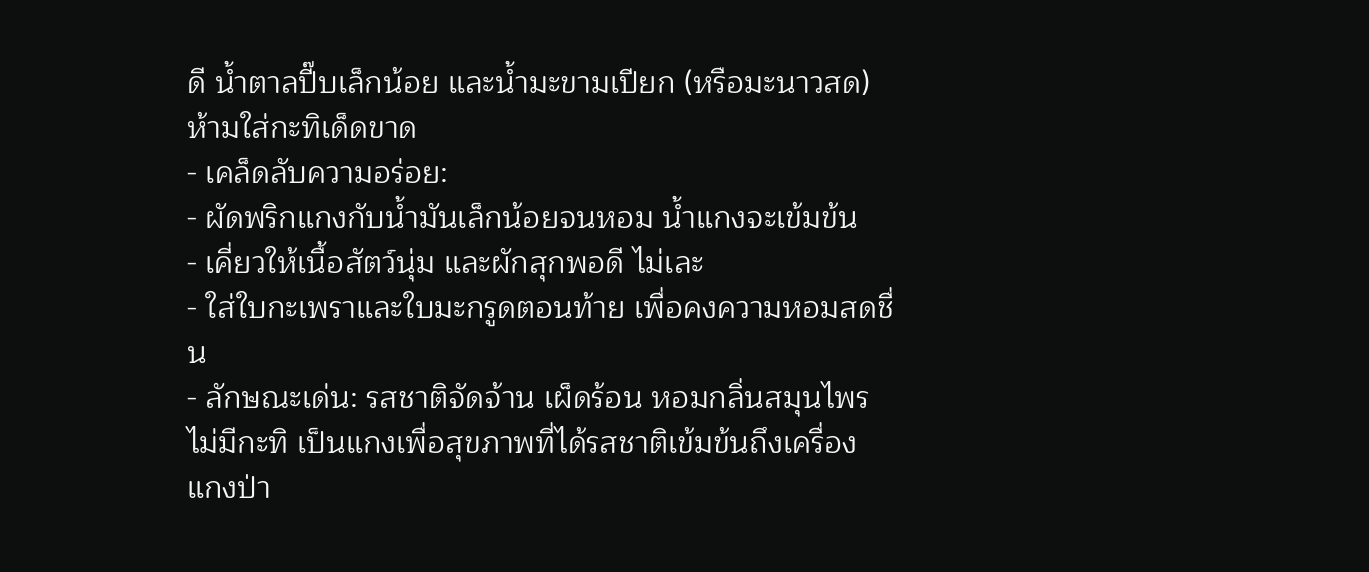ดี น้ำตาลปี๊บเล็กน้อย และน้ำมะขามเปียก (หรือมะนาวสด) ห้ามใส่กะทิเด็ดขาด
- เคล็ดลับความอร่อย:
- ผัดพริกแกงกับน้ำมันเล็กน้อยจนหอม น้ำแกงจะเข้มข้น
- เคี่ยวให้เนื้อสัตว์นุ่ม และผักสุกพอดี ไม่เละ
- ใส่ใบกะเพราและใบมะกรูดตอนท้าย เพื่อคงความหอมสดชื่น
- ลักษณะเด่น: รสชาติจัดจ้าน เผ็ดร้อน หอมกลิ่นสมุนไพร ไม่มีกะทิ เป็นแกงเพื่อสุขภาพที่ได้รสชาติเข้มข้นถึงเครื่อง
แกงป่า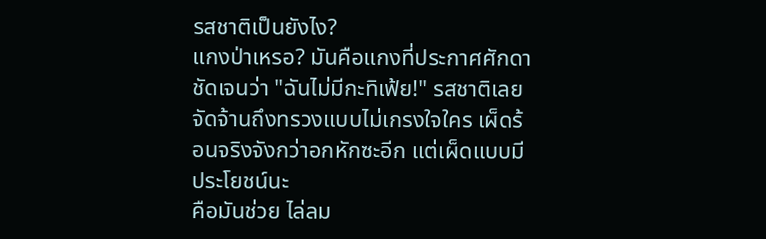รสชาติเป็นยังไง?
แกงป่าเหรอ? มันคือแกงที่ประกาศศักดาชัดเจนว่า "ฉันไม่มีกะทิเฟ้ย!" รสชาติเลยจัดจ้านถึงทรวงแบบไม่เกรงใจใคร เผ็ดร้อนจริงจังกว่าอกหักซะอีก แต่เผ็ดแบบมีประโยชน์นะ
คือมันช่วย ไล่ลม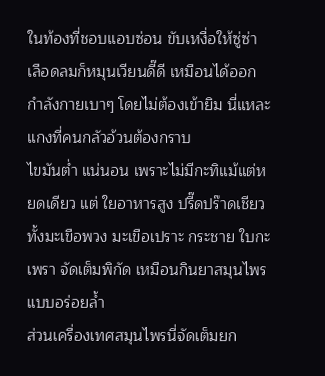ในท้องที่ชอบแอบซ่อน ขับเหงื่อให้ซู่ซ่า เลือดลมก็หมุนเวียนดี๊ดี เหมือนได้ออกกำลังกายเบาๆ โดยไม่ต้องเข้ายิม นี่แหละแกงที่คนกลัวอ้วนต้องกราบ
ไขมันต่ำ แน่นอน เพราะไม่มีกะทิแม้แต่หยดเดียว แต่ ใยอาหารสูง ปรี๊ดปร๊าดเชียว ทั้งมะเขือพวง มะเขือเปราะ กระชาย ใบกะเพรา จัดเต็มพิกัด เหมือนกินยาสมุนไพรแบบอร่อยล้ำ
ส่วนเครื่องเทศสมุนไพรนี่จัดเต็มยก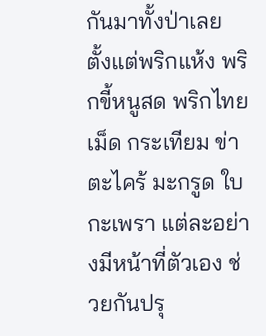กันมาทั้งป่าเลย ตั้งแต่พริกแห้ง พริกขี้หนูสด พริกไทยเม็ด กระเทียม ข่า ตะไคร้ มะกรูด ใบกะเพรา แต่ละอย่างมีหน้าที่ตัวเอง ช่วยกันปรุ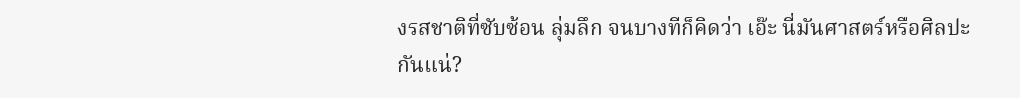งรสชาติที่ซับซ้อน ลุ่มลึก จนบางทีก็คิดว่า เอ๊ะ นี่มันศาสตร์หรือศิลปะกันแน่?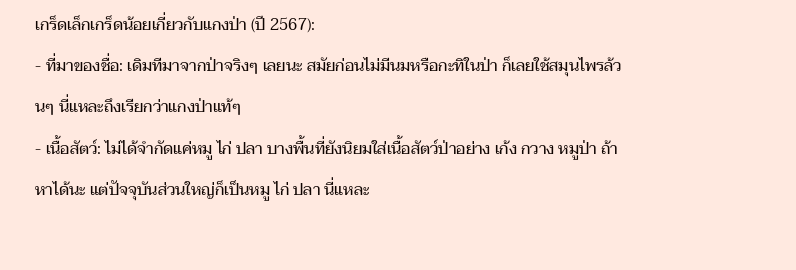เกร็ดเล็กเกร็ดน้อยเกี่ยวกับแกงป่า (ปี 2567):
- ที่มาของชื่อ: เดิมทีมาจากป่าจริงๆ เลยนะ สมัยก่อนไม่มีนมหรือกะทิในป่า ก็เลยใช้สมุนไพรล้วนๆ นี่แหละถึงเรียกว่าแกงป่าแท้ๆ
- เนื้อสัตว์: ไม่ได้จำกัดแค่หมู ไก่ ปลา บางพื้นที่ยังนิยมใส่เนื้อสัตว์ป่าอย่าง เก้ง กวาง หมูป่า ถ้าหาได้นะ แต่ปัจจุบันส่วนใหญ่ก็เป็นหมู ไก่ ปลา นี่แหละ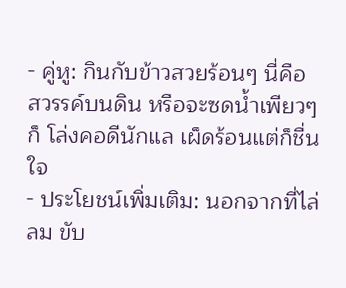- คู่หู: กินกับข้าวสวยร้อนๆ นี่คือ สวรรค์บนดิน หรือจะซดน้ำเพียวๆ ก็ โล่งคอดีนักแล เผ็ดร้อนแต่ก็ชื่นใจ
- ประโยชน์เพิ่มเติม: นอกจากที่ไล่ลม ขับ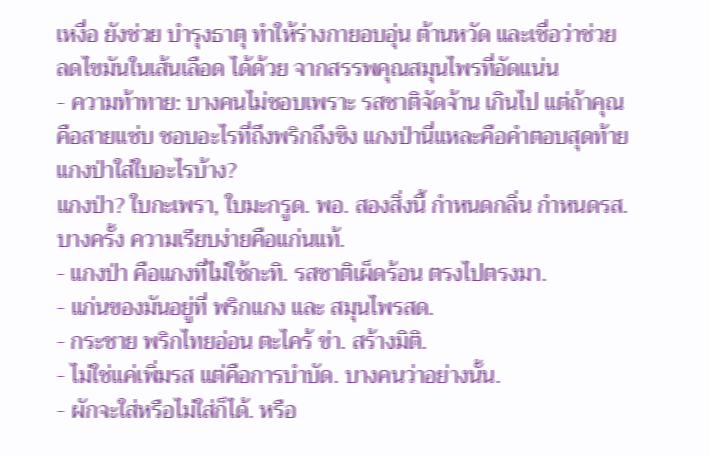เหงื่อ ยังช่วย บำรุงธาตุ ทำให้ร่างกายอบอุ่น ต้านหวัด และเชื่อว่าช่วย ลดไขมันในเส้นเลือด ได้ด้วย จากสรรพคุณสมุนไพรที่อัดแน่น
- ความท้าทาย: บางคนไม่ชอบเพราะ รสชาติจัดจ้าน เกินไป แต่ถ้าคุณคือสายแซ่บ ชอบอะไรที่ถึงพริกถึงขิง แกงป่านี่แหละคือคำตอบสุดท้าย
แกงป่าใส่ใบอะไรบ้าง?
แกงป่า? ใบกะเพรา, ใบมะกรูด. พอ. สองสิ่งนี้ กำหนดกลิ่น กำหนดรส. บางครั้ง ความเรียบง่ายคือแก่นแท้.
- แกงป่า คือแกงที่ไม่ใช้กะทิ. รสชาติเผ็ดร้อน ตรงไปตรงมา.
- แก่นของมันอยู่ที่ พริกแกง และ สมุนไพรสด.
- กระชาย พริกไทยอ่อน ตะไคร้ ข่า. สร้างมิติ.
- ไม่ใช่แค่เพิ่มรส แต่คือการบำบัด. บางคนว่าอย่างนั้น.
- ผักจะใส่หรือไม่ใส่ก็ได้. หรือ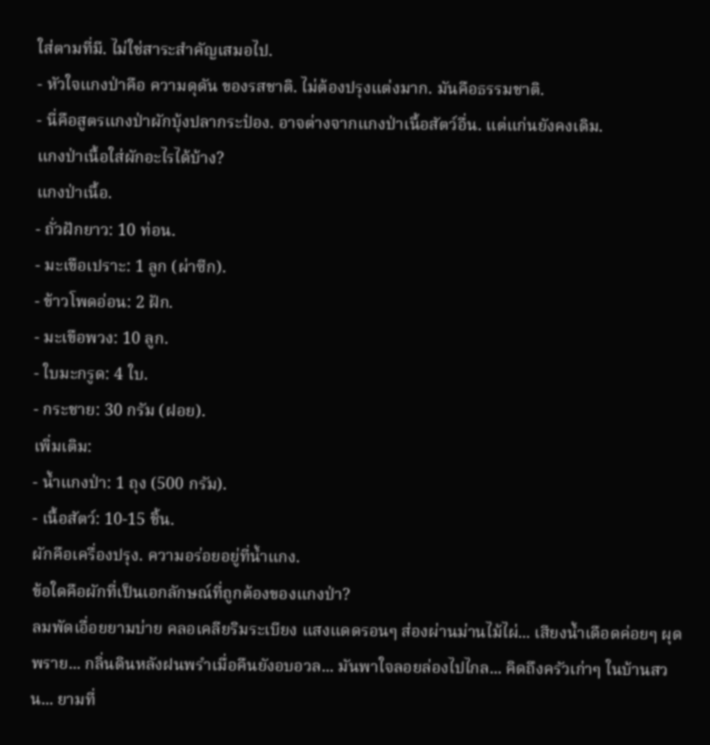ใส่ตามที่มี. ไม่ใช่สาระสำคัญเสมอไป.
- หัวใจแกงป่าคือ ความดุดัน ของรสชาติ. ไม่ต้องปรุงแต่งมาก. มันคือธรรมชาติ.
- นี่คือสูตรแกงป่าผักบุ้งปลากระป๋อง. อาจต่างจากแกงป่าเนื้อสัตว์อื่น. แต่แก่นยังคงเดิม.
แกงป่าเนื้อใส่ผักอะไรได้บ้าง?
แกงป่าเนื้อ.
- ถั่วฝักยาว: 10 ท่อน.
- มะเขือเปราะ: 1 ลูก (ผ่าซีก).
- ข้าวโพดอ่อน: 2 ฝัก.
- มะเขือพวง: 10 ลูก.
- ใบมะกรูด: 4 ใบ.
- กระชาย: 30 กรัม (ฝอย).
เพิ่มเติม:
- น้ำแกงป่า: 1 ถุง (500 กรัม).
- เนื้อสัตว์: 10-15 ชิ้น.
ผักคือเครื่องปรุง. ความอร่อยอยู่ที่น้ำแกง.
ข้อใดคือผักที่เป็นเอกลักษณ์ที่ถูกต้องของแกงป่า?
ลมพัดเอื่อยยามบ่าย คลอเคลียริมระเบียง แสงแดดรอนๆ ส่องผ่านม่านไม้ไผ่... เสียงน้ำเดือดค่อยๆ ผุดพราย... กลิ่นดินหลังฝนพรำเมื่อคืนยังอบอวล... มันพาใจลอยล่องไปไกล... คิดถึงครัวเก่าๆ ในบ้านสวน... ยามที่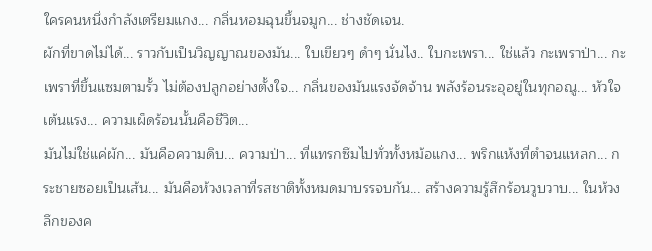ใครคนหนึ่งกำลังเตรียมแกง... กลิ่นหอมฉุนขึ้นจมูก... ช่างชัดเจน.
ผักที่ขาดไม่ได้... ราวกับเป็นวิญญาณของมัน... ใบเขียวๆ ดำๆ นั่นไง.. ใบกะเพรา... ใช่แล้ว กะเพราป่า... กะเพราที่ขึ้นแซมตามรั้ว ไม่ต้องปลูกอย่างตั้งใจ... กลิ่นของมันแรงจัดจ้าน พลังร้อนระอุอยู่ในทุกอณู... หัวใจเต้นแรง... ความเผ็ดร้อนนั้นคือชีวิต...
มันไม่ใช่แค่ผัก... มันคือความดิบ... ความป่า... ที่แทรกซึมไปทั่วทั้งหม้อแกง... พริกแห้งที่ตำจนแหลก... กระชายซอยเป็นเส้น... มันคือห้วงเวลาที่รสชาติทั้งหมดมาบรรจบกัน... สร้างความรู้สึกร้อนวูบวาบ... ในห้วงลึกของค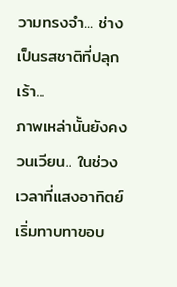วามทรงจำ... ช่างเป็นรสชาติที่ปลุกเร้า...
ภาพเหล่านั้นยังคงวนเวียน.. ในช่วงเวลาที่แสงอาทิตย์เริ่มทาบทาขอบ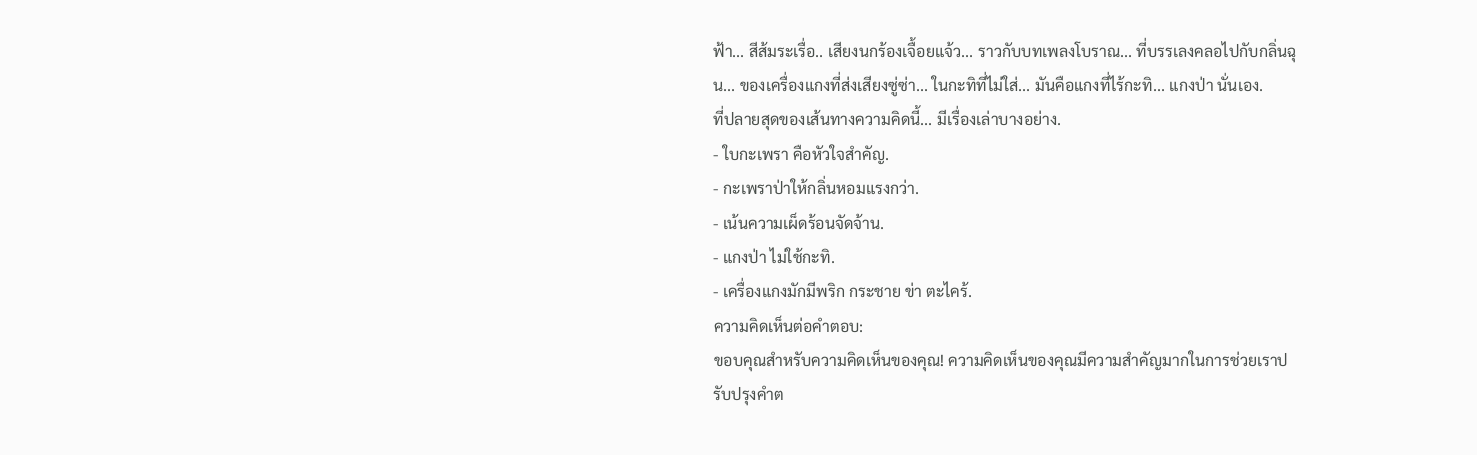ฟ้า... สีส้มระเรื่อ.. เสียงนกร้องเจื้อยแจ้ว... ราวกับบทเพลงโบราณ... ที่บรรเลงคลอไปกับกลิ่นฉุน... ของเครื่องแกงที่ส่งเสียงซู่ซ่า... ในกะทิที่ไม่ใส่... มันคือแกงที่ไร้กะทิ... แกงป่า นั่นเอง.
ที่ปลายสุดของเส้นทางความคิดนี้... มีเรื่องเล่าบางอย่าง.
- ใบกะเพรา คือหัวใจสำคัญ.
- กะเพราป่าให้กลิ่นหอมแรงกว่า.
- เน้นความเผ็ดร้อนจัดจ้าน.
- แกงป่า ไม่ใช้กะทิ.
- เครื่องแกงมักมีพริก กระชาย ข่า ตะไคร้.
ความคิดเห็นต่อคำตอบ:
ขอบคุณสำหรับความคิดเห็นของคุณ! ความคิดเห็นของคุณมีความสำคัญมากในการช่วยเราปรับปรุงคำต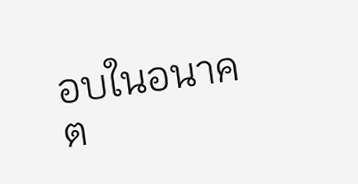อบในอนาคต